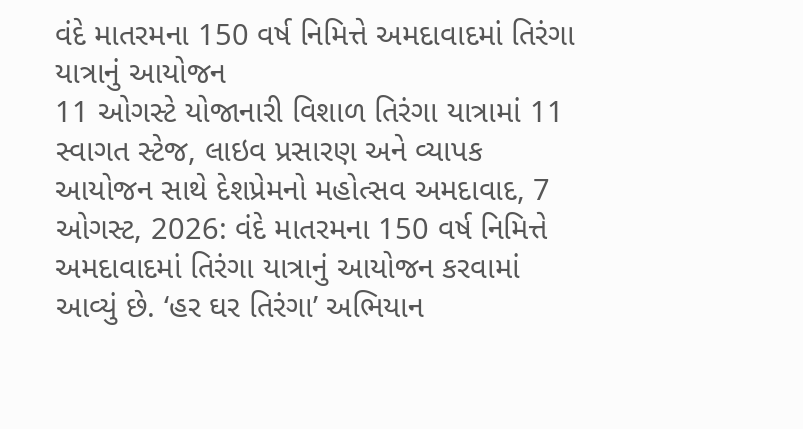વંદે માતરમના 150 વર્ષ નિમિત્તે અમદાવાદમાં તિરંગા યાત્રાનું આયોજન
11 ઓગસ્ટે યોજાનારી વિશાળ તિરંગા યાત્રામાં 11 સ્વાગત સ્ટેજ, લાઇવ પ્રસારણ અને વ્યાપક આયોજન સાથે દેશપ્રેમનો મહોત્સવ અમદાવાદ, 7 ઓગસ્ટ, 2026: વંદે માતરમના 150 વર્ષ નિમિત્તે અમદાવાદમાં તિરંગા યાત્રાનું આયોજન કરવામાં આવ્યું છે. ‘હર ઘર તિરંગા’ અભિયાન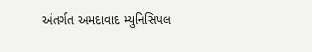અંતર્ગત અમદાવાદ મ્યુનિસિપલ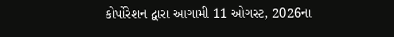કોર્પોરેશન દ્વારા આગામી 11 ઓગસ્ટ, 2026ના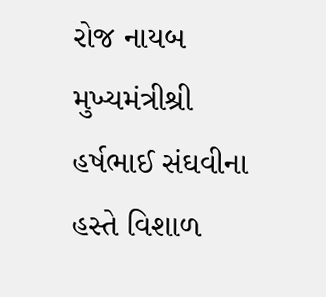રોજ નાયબ મુખ્યમંત્રીશ્રી હર્ષભાઈ સંઘવીના હસ્તે વિશાળ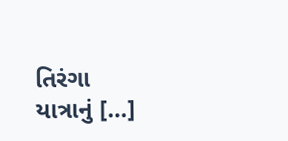તિરંગા યાત્રાનું […]